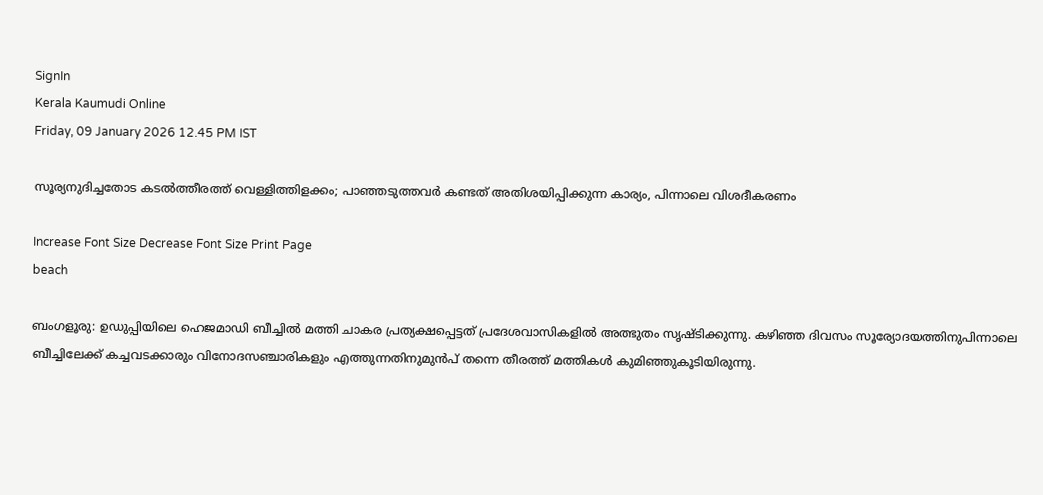SignIn
Kerala Kaumudi Online
Friday, 09 January 2026 12.45 PM IST

സൂര്യനുദിച്ചതോട കടൽത്തീരത്ത് വെള്ളിത്തിളക്കം; പാഞ്ഞടുത്തവർ കണ്ടത് അതിശയിപ്പിക്കുന്ന കാര്യം, പിന്നാലെ വിശദീകരണം

Increase Font Size Decrease Font Size Print Page
beach

ബംഗളൂരു: ഉഡുപ്പിയിലെ ഹെജമാഡി ബീച്ചിൽ മത്തി ചാകര പ്രത്യക്ഷപ്പെട്ടത് പ്രദേശവാസികളിൽ അത്ഭുതം സൃഷ്ടിക്കുന്നു. കഴിഞ്ഞ ദിവസം സൂര്യോദയത്തിനുപിന്നാലെ ബീച്ചിലേക്ക് കച്ചവടക്കാരും വിനോദസഞ്ചാരികളും എത്തുന്നതിനുമുൻപ് തന്നെ തീരത്ത് മത്തികൾ കുമിഞ്ഞുകൂടിയിരുന്നു.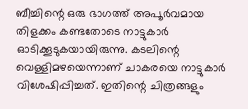ബീച്ചിന്റെ ഒരു ഭാഗത്ത് അപൂർവമായ തിളക്കം കണ്ടതോടെ നാട്ടുകാർ ഓടിക്കൂടുകയായിരുന്നു. കടലിന്റെ വെള്ളിമഴയെന്നാണ് ചാകരയെ നാട്ടുകാർ വിശേഷിപ്പിച്ചത്. ഇതിന്റെ ചിത്രങ്ങളും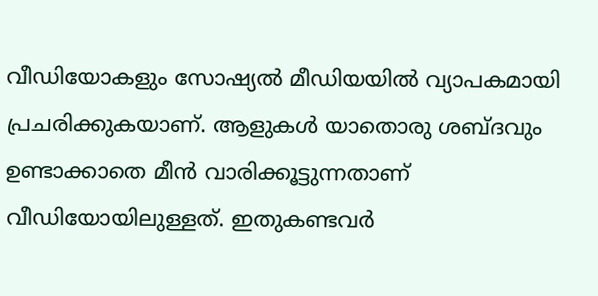വീഡിയോകളും സോഷ്യൽ മീഡിയയിൽ വ്യാപകമായി പ്രചരിക്കുകയാണ്. ആളുകൾ യാതൊരു ശബ്ദവും ഉണ്ടാക്കാതെ മീൻ വാരിക്കൂട്ടുന്നതാണ് വീഡിയോയിലുള്ളത്. ഇതുകണ്ടവർ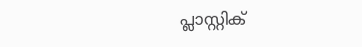പ്ലാസ്റ്റിക്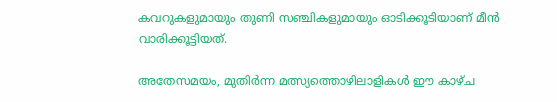കവറുകളുമായും തുണി സഞ്ചികളുമായും ഓടിക്കൂടിയാണ് മീൻ വാരിക്കൂട്ടിയത്.

അതേസമയം, മുതിർന്ന മത്സ്യത്തൊഴിലാളികൾ ഈ കാഴ്ച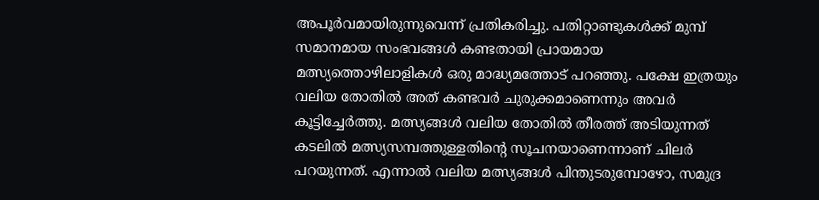അപൂർവമായിരുന്നുവെന്ന് പ്രതികരിച്ചു. പതിറ്റാണ്ടുകൾക്ക് മുമ്പ് സമാനമായ സംഭവങ്ങൾ കണ്ടതായി പ്രായമായ മത്സ്യത്തൊഴിലാളികൾ ഒരു മാദ്ധ്യമത്തോട് പറഞ്ഞു. പക്ഷേ ഇത്രയും വലിയ തോതിൽ അത് കണ്ടവർ ചുരുക്കമാണെന്നും അവർ കൂട്ടിച്ചേർത്തു. മത്സ്യങ്ങൾ വലിയ തോതിൽ തീരത്ത് അടിയുന്നത് കടലിൽ മത്സ്യസമ്പത്തുള്ളതിന്റെ സൂചനയാണെന്നാണ് ചിലർ പറയുന്നത്. എന്നാൽ വലിയ മത്സ്യങ്ങൾ പിന്തുടരുമ്പോഴോ, സമുദ്ര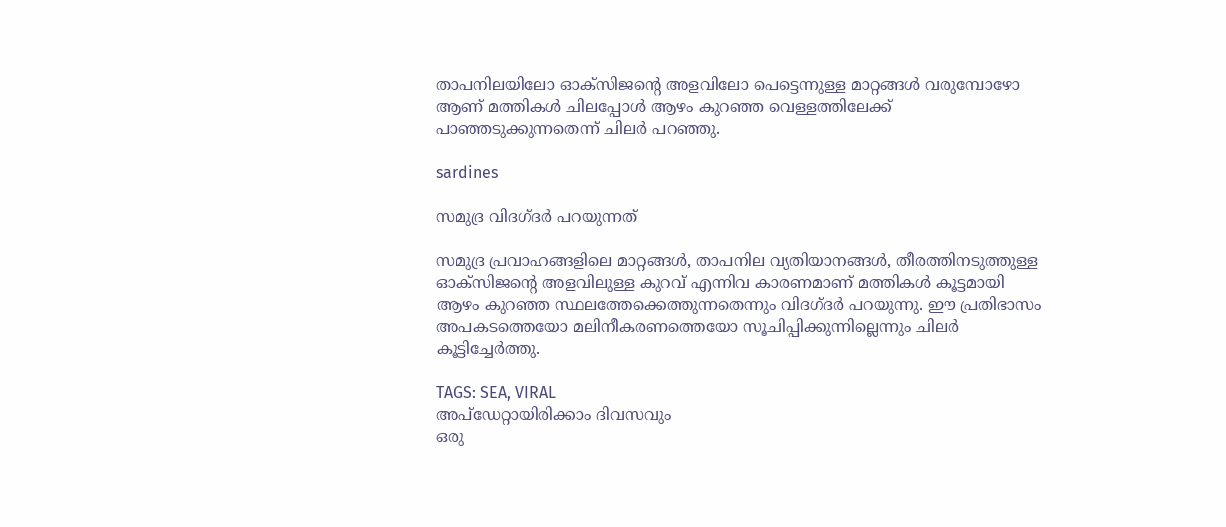താപനിലയിലോ ഓക്സിജന്റെ അളവിലോ പെട്ടെന്നുള്ള മാറ്റങ്ങൾ വരുമ്പോഴോ ആണ് മത്തികൾ ചിലപ്പോൾ ആഴം കുറഞ്ഞ വെള്ളത്തിലേക്ക് പാഞ്ഞടുക്കുന്നതെന്ന് ചിലർ പറഞ്ഞു.

sardines

സമുദ്ര വിദഗ്ദർ പറയുന്നത്

സമുദ്ര പ്രവാഹങ്ങളിലെ മാറ്റങ്ങൾ, താപനില വ്യതിയാനങ്ങൾ, തീരത്തിനടുത്തുള്ള ഓക്സിജന്റെ അളവിലുള്ള കുറവ് എന്നിവ കാരണമാണ് മത്തികൾ കൂട്ടമായി ആഴം കുറഞ്ഞ സ്ഥലത്തേക്കെത്തുന്നതെന്നും വിദഗ്ദർ പറയുന്നു. ഈ പ്രതിഭാസം അപകടത്തെയോ മലിനീകരണത്തെയോ സൂചിപ്പിക്കുന്നില്ലെന്നും ചിലർ കൂട്ടിച്ചേർത്തു.

TAGS: SEA, VIRAL
അപ്ഡേറ്റായിരിക്കാം ദിവസവും
ഒരു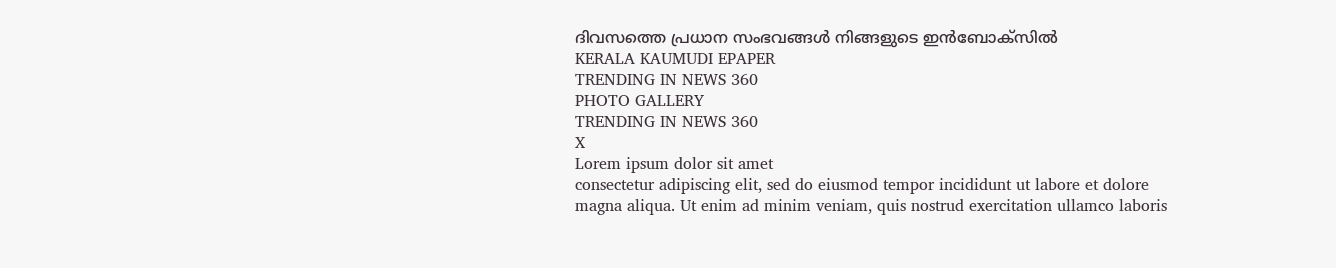ദിവസത്തെ പ്രധാന സംഭവങ്ങൾ നിങ്ങളുടെ ഇൻബോക്സിൽ
KERALA KAUMUDI EPAPER
TRENDING IN NEWS 360
PHOTO GALLERY
TRENDING IN NEWS 360
X
Lorem ipsum dolor sit amet
consectetur adipiscing elit, sed do eiusmod tempor incididunt ut labore et dolore magna aliqua. Ut enim ad minim veniam, quis nostrud exercitation ullamco laboris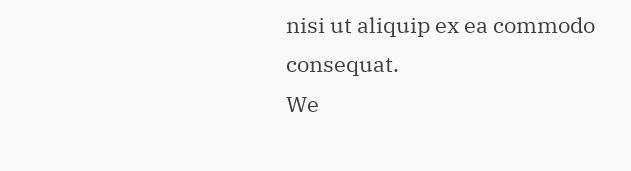nisi ut aliquip ex ea commodo consequat.
We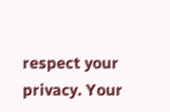respect your privacy. Your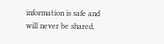information is safe and will never be shared.